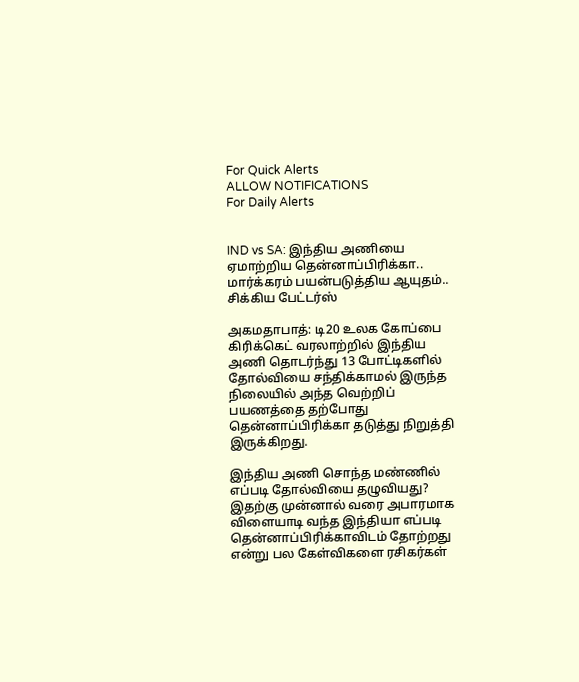For Quick Alerts
ALLOW NOTIFICATIONS
For Daily Alerts


IND vs SA: இந்திய அணியை ஏமாற்றிய தென்னாப்பிரிக்கா.. மார்க்கரம் பயன்படுத்திய ஆயுதம்.. சிக்கிய பேட்டர்ஸ்

அகமதாபாத்: டி20 உலக கோப்பை கிரிக்கெட் வரலாற்றில் இந்திய அணி தொடர்ந்து 13 போட்டிகளில் தோல்வியை சந்திக்காமல் இருந்த நிலையில் அந்த வெற்றிப் பயணத்தை தற்போது தென்னாப்பிரிக்கா தடுத்து நிறுத்தி இருக்கிறது.

இந்திய அணி சொந்த மண்ணில் எப்படி தோல்வியை தழுவியது? இதற்கு முன்னால் வரை அபாரமாக விளையாடி வந்த இந்தியா எப்படி தென்னாப்பிரிக்காவிடம் தோற்றது என்று பல கேள்விகளை ரசிகர்கள்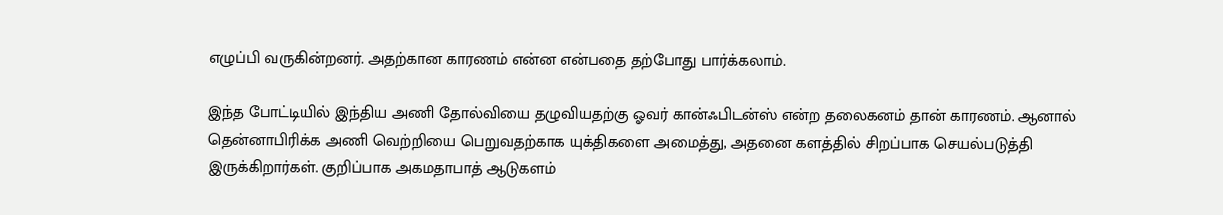எழுப்பி வருகின்றனர். அதற்கான காரணம் என்ன என்பதை தற்போது பார்க்கலாம்.

இந்த போட்டியில் இந்திய அணி தோல்வியை தழுவியதற்கு ஓவர் கான்ஃபிடன்ஸ் என்ற தலைகனம் தான் காரணம். ஆனால் தென்னாபிரிக்க அணி வெற்றியை பெறுவதற்காக யுக்திகளை அமைத்து, அதனை களத்தில் சிறப்பாக செயல்படுத்தி இருக்கிறார்கள். குறிப்பாக அகமதாபாத் ஆடுகளம்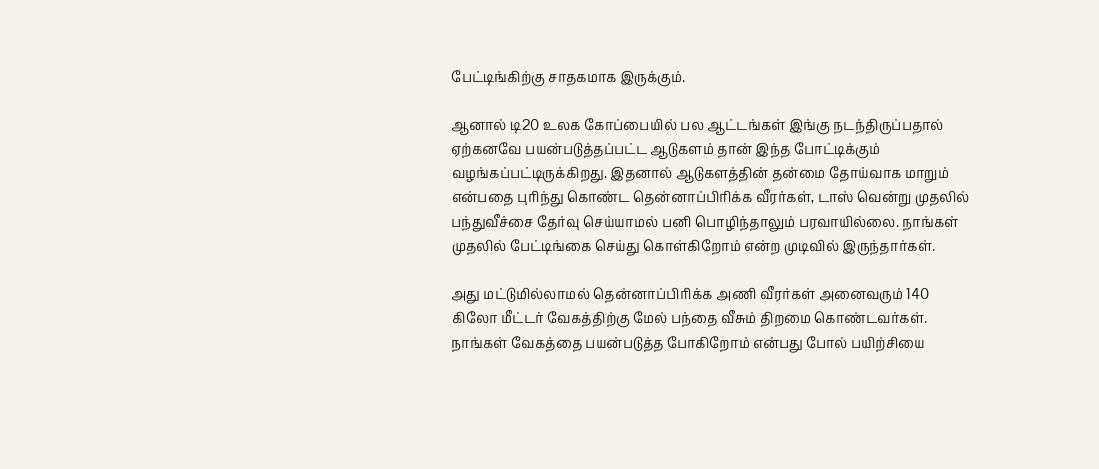பேட்டிங்கிற்கு சாதகமாக இருக்கும்.

ஆனால் டி20 உலக கோப்பையில் பல ஆட்டங்கள் இங்கு நடந்திருப்பதால் ஏற்கனவே பயன்படுத்தப்பட்ட ஆடுகளம் தான் இந்த போட்டிக்கும் வழங்கப்பட்டிருக்கிறது. இதனால் ஆடுகளத்தின் தன்மை தோய்வாக மாறும் என்பதை புரிந்து கொண்ட தென்னாப்பிரிக்க வீரர்கள், டாஸ் வென்று முதலில் பந்துவீச்சை தேர்வு செய்யாமல் பனி பொழிந்தாலும் பரவாயில்லை. நாங்கள் முதலில் பேட்டிங்கை செய்து கொள்கிறோம் என்ற முடிவில் இருந்தார்கள்.

அது மட்டுமில்லாமல் தென்னாப்பிரிக்க அணி வீரர்கள் அனைவரும் 140 கிலோ மீட்டர் வேகத்திற்கு மேல் பந்தை வீசும் திறமை கொண்டவர்கள். நாங்கள் வேகத்தை பயன்படுத்த போகிறோம் என்பது போல் பயிற்சியை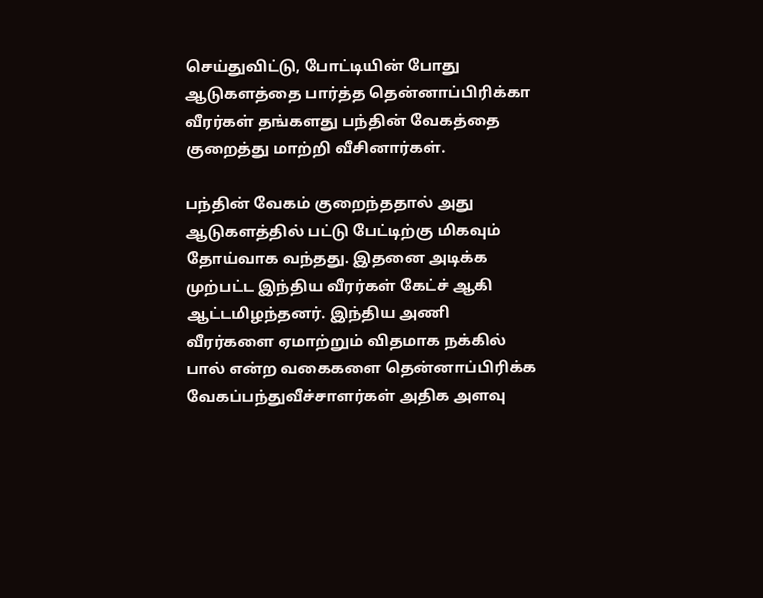செய்துவிட்டு, போட்டியின் போது ஆடுகளத்தை பார்த்த தென்னாப்பிரிக்கா வீரர்கள் தங்களது பந்தின் வேகத்தை குறைத்து மாற்றி வீசினார்கள்.

பந்தின் வேகம் குறைந்ததால் அது ஆடுகளத்தில் பட்டு பேட்டிற்கு மிகவும் தோய்வாக வந்தது. இதனை அடிக்க முற்பட்ட இந்திய வீரர்கள் கேட்ச் ஆகி ஆட்டமிழந்தனர். இந்திய அணி வீரர்களை ஏமாற்றும் விதமாக நக்கில் பால் என்ற வகைகளை தென்னாப்பிரிக்க வேகப்பந்துவீச்சாளர்கள் அதிக அளவு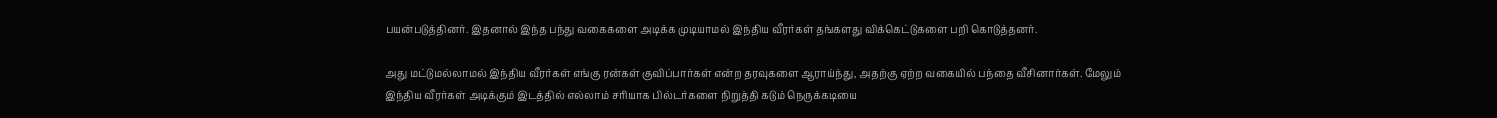பயன்படுத்தினர். இதனால் இந்த பந்து வகைகளை அடிக்க முடியாமல் இந்திய வீரர்கள் தங்களது விக்கெட்டுகளை பறி கொடுத்தனர்.

அது மட்டுமல்லாமல் இந்திய வீரர்கள் எங்கு ரன்கள் குவிப்பார்கள் என்ற தரவுகளை ஆராய்ந்து, அதற்கு ஏற்ற வகையில் பந்தை வீசினார்கள். மேலும் இந்திய வீரர்கள் அடிக்கும் இடத்தில் எல்லாம் சரியாக பில்டர்களை நிறுத்தி கடும் நெருக்கடியை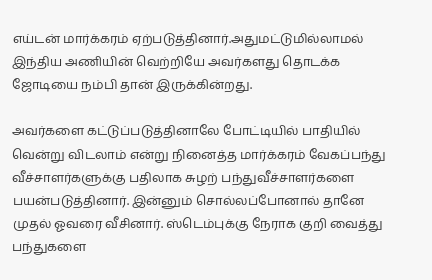எய்டன் மார்க்கரம் ஏற்படுத்தினார்.அதுமட்டுமில்லாமல் இந்திய அணியின் வெற்றியே அவர்களது தொடக்க ஜோடியை நம்பி தான் இருக்கின்றது.

அவர்களை கட்டுப்படுத்தினாலே போட்டியில் பாதியில் வென்று விடலாம் என்று நினைத்த மார்க்கரம் வேகப்பந்து வீச்சாளர்களுக்கு பதிலாக சுழற் பந்துவீச்சாளர்களை பயன்படுத்தினார். இன்னும் சொல்லப்போனால் தானே முதல் ஓவரை வீசினார். ஸ்டெம்புக்கு நேராக குறி வைத்து பந்துகளை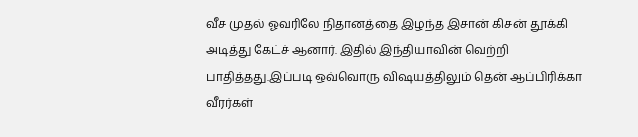வீச முதல் ஓவரிலே நிதானத்தை இழந்த இசான் கிசன் தூக்கி அடித்து கேட்ச் ஆனார். இதில் இந்தியாவின் வெற்றி பாதித்தது.இப்படி ஒவ்வொரு விஷயத்திலும் தென் ஆப்பிரிக்கா வீரர்கள்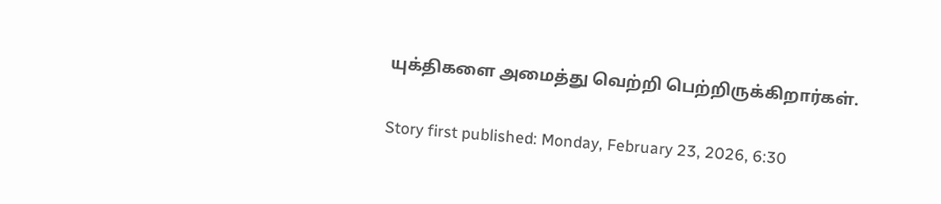யுக்திகளை அமைத்து வெற்றி பெற்றிருக்கிறார்கள்.

Story first published: Monday, February 23, 2026, 6:30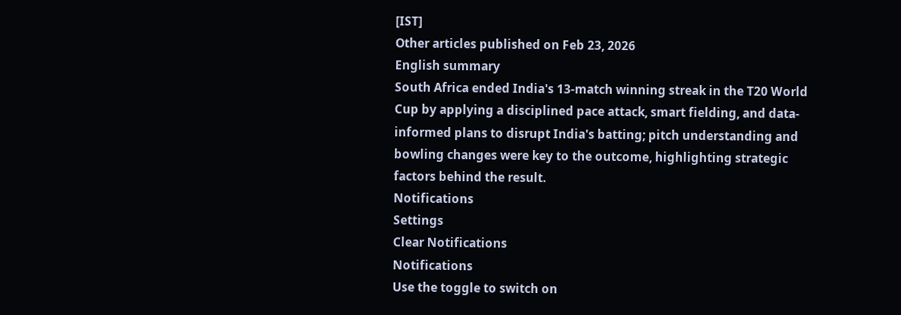[IST]
Other articles published on Feb 23, 2026
English summary
South Africa ended India's 13-match winning streak in the T20 World Cup by applying a disciplined pace attack, smart fielding, and data-informed plans to disrupt India's batting; pitch understanding and bowling changes were key to the outcome, highlighting strategic factors behind the result.
Notifications
Settings
Clear Notifications
Notifications
Use the toggle to switch on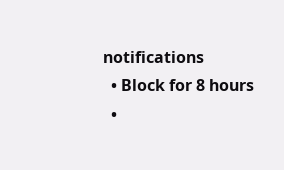notifications
  • Block for 8 hours
  •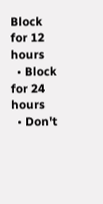Block for 12 hours
  • Block for 24 hours
  • Don't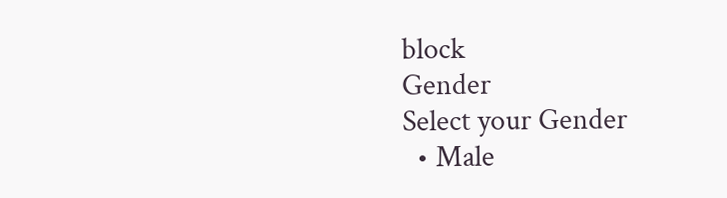block
Gender
Select your Gender
  • Male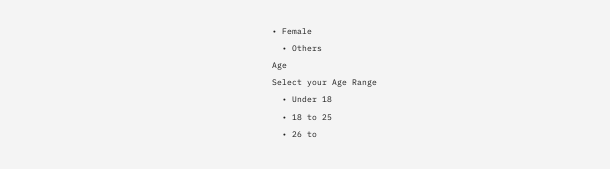• Female
  • Others
Age
Select your Age Range
  • Under 18
  • 18 to 25
  • 26 to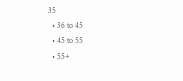35
  • 36 to 45
  • 45 to 55
  • 55+